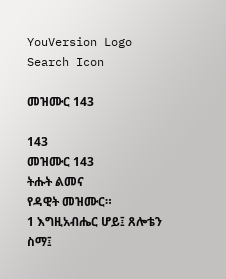YouVersion Logo
Search Icon

መዝሙር 143

143
መዝሙር 143
ትሑት ልመና
የዳዊት መዝሙር።
1 እግዚአብሔር ሆይ፤ ጸሎቴን ስማ፤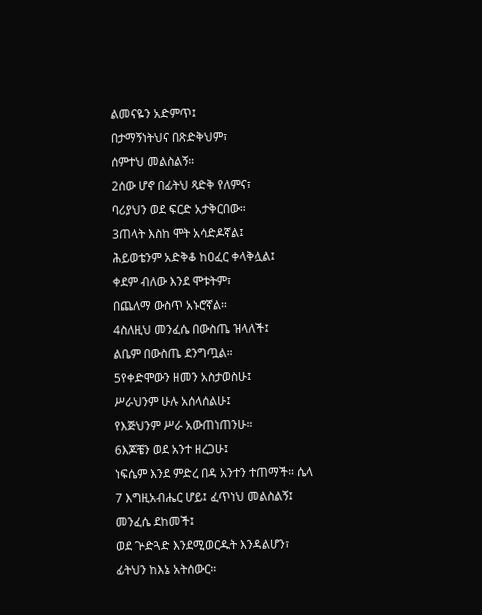ልመናዬን አድምጥ፤
በታማኝነትህና በጽድቅህም፣
ሰምተህ መልስልኝ።
2ሰው ሆኖ በፊትህ ጻድቅ የለምና፣
ባሪያህን ወደ ፍርድ አታቅርበው።
3ጠላት እስከ ሞት አሳድዶኛል፤
ሕይወቴንም አድቅቆ ከዐፈር ቀላቅሏል፤
ቀደም ብለው እንደ ሞቱትም፣
በጨለማ ውስጥ አኑሮኛል።
4ስለዚህ መንፈሴ በውስጤ ዝላለች፤
ልቤም በውስጤ ደንግጧል።
5የቀድሞውን ዘመን አስታወስሁ፤
ሥራህንም ሁሉ አሰላሰልሁ፤
የእጅህንም ሥራ አውጠነጠንሁ።
6እጆቼን ወደ አንተ ዘረጋሁ፤
ነፍሴም እንደ ምድረ በዳ አንተን ተጠማች። ሴላ
7 እግዚአብሔር ሆይ፤ ፈጥነህ መልስልኝ፤
መንፈሴ ደከመች፤
ወደ ጕድጓድ እንደሚወርዱት እንዳልሆን፣
ፊትህን ከእኔ አትሰውር።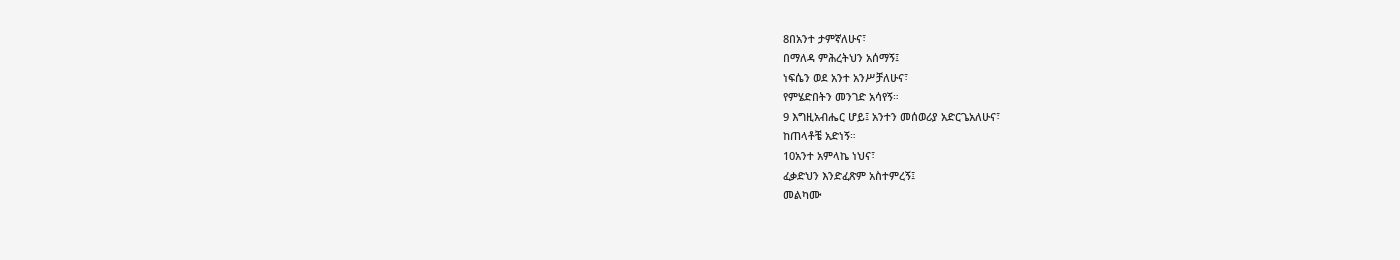8በአንተ ታምኛለሁና፣
በማለዳ ምሕረትህን አሰማኝ፤
ነፍሴን ወደ አንተ አንሥቻለሁና፣
የምሄድበትን መንገድ አሳየኝ።
9 እግዚአብሔር ሆይ፤ አንተን መሰወሪያ አድርጌአለሁና፣
ከጠላቶቼ አድነኝ።
10አንተ አምላኬ ነህና፣
ፈቃድህን እንድፈጽም አስተምረኝ፤
መልካሙ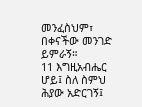መንፈስህም፣
በቀናችው መንገድ ይምራኝ።
11 እግዚአብሔር ሆይ፤ ስለ ስምህ ሕያው አድርገኝ፤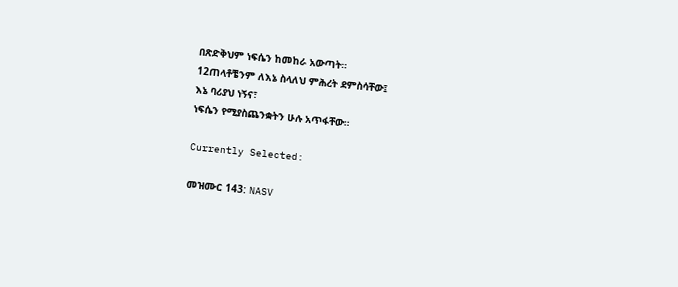በጽድቅህም ነፍሴን ከመከራ አውጣት።
12ጠላቶቼንም ለእኔ ስላለህ ምሕረት ደምስሳቸው፤
እኔ ባሪያህ ነኝና፣
ነፍሴን የሚያስጨንቋትን ሁሉ አጥፋቸው።

Currently Selected:

መዝሙር 143: NASV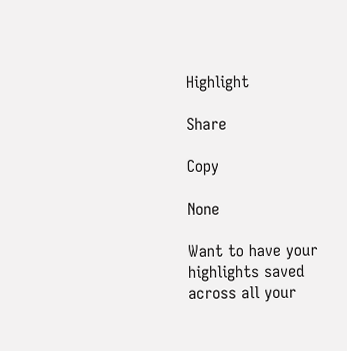Highlight

Share

Copy

None

Want to have your highlights saved across all your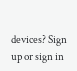devices? Sign up or sign in